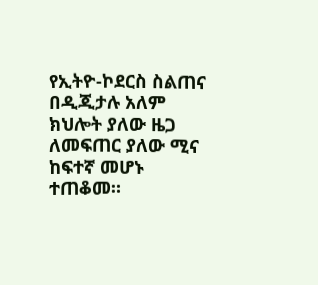የኢትዮ-ኮደርስ ስልጠና በዲጂታሉ አለም ክህሎት ያለው ዜጋ ለመፍጠር ያለው ሚና ከፍተኛ መሆኑ ተጠቆመ።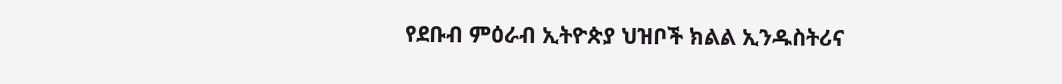የደቡብ ምዕራብ ኢትዮጵያ ህዝቦች ክልል ኢንዱስትሪና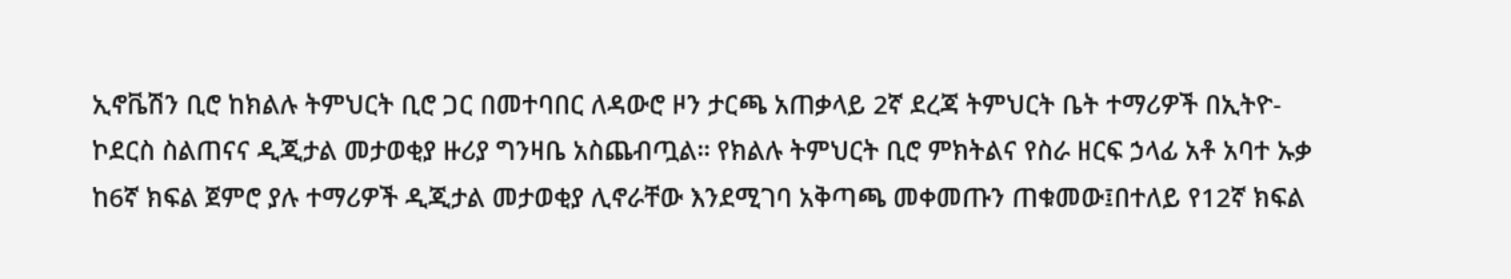ኢኖቬሽን ቢሮ ከክልሉ ትምህርት ቢሮ ጋር በመተባበር ለዳውሮ ዞን ታርጫ አጠቃላይ 2ኛ ደረጃ ትምህርት ቤት ተማሪዎች በኢትዮ-ኮደርስ ስልጠናና ዲጂታል መታወቂያ ዙሪያ ግንዛቤ አስጨብጧል። የክልሉ ትምህርት ቢሮ ምክትልና የስራ ዘርፍ ኃላፊ አቶ አባተ ኡቃ ከ6ኛ ክፍል ጀምሮ ያሉ ተማሪዎች ዲጂታል መታወቂያ ሊኖራቸው እንደሚገባ አቅጣጫ መቀመጡን ጠቁመው፤በተለይ የ12ኛ ክፍል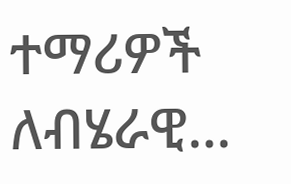ተማሪዎች ለብሄራዊ…